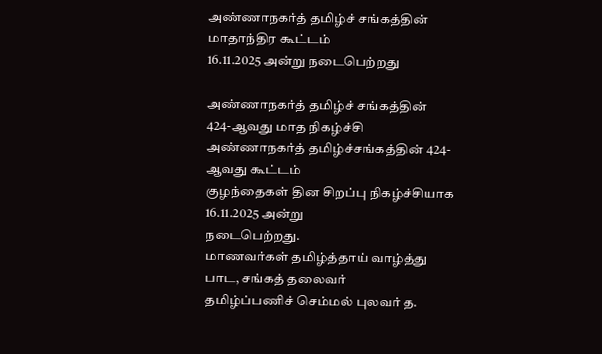அண்ணாநகர்த் தமிழ்ச் சங்கத்தின் மாதாந்திர கூட்டம்
16.11.2025 அன்று நடைபெற்றது

அண்ணாநகர்த் தமிழ்ச் சங்கத்தின்
424-ஆவது மாத நிகழ்ச்சி
அண்ணாநகர்த் தமிழ்ச்சங்கத்தின் 424-ஆவது கூட்டம்
குழந்தைகள் தின சிறப்பு நிகழ்ச்சியாக 16.11.2025 அன்று
நடைபெற்றது.
மாணவர்கள் தமிழ்த்தாய் வாழ்த்து பாட, சங்கத் தலைவர்
தமிழ்ப்பணிச் செம்மல் புலவர் த.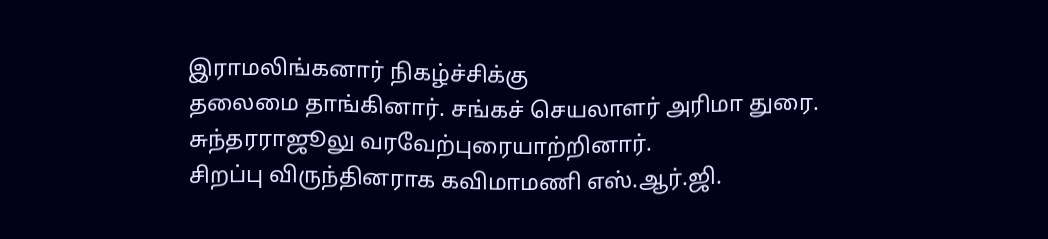இராமலிங்கனார் நிகழ்ச்சிக்கு
தலைமை தாங்கினார். சங்கச் செயலாளர் அரிமா துரை.
சுந்தரராஜூலு வரவேற்புரையாற்றினார்.
சிறப்பு விருந்தினராக கவிமாமணி எஸ்.ஆர்.ஜி.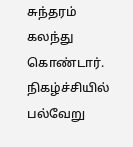சுந்தரம் கலந்து
கொண்டார். நிகழ்ச்சியில் பல்வேறு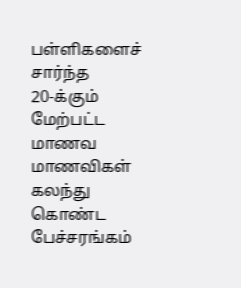பள்ளிகளைச் சார்ந்த
20-க்கும் மேற்பட்ட மாணவ மாணவிகள் கலந்து கொண்ட
பேச்சரங்கம்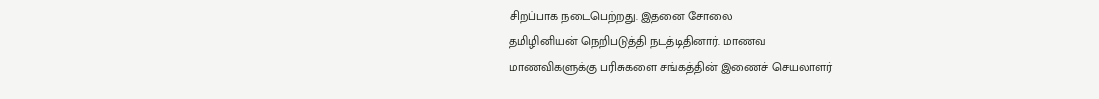சிறப்பாக நடைபெற்றது. இதனை சோலை
தமிழினியன் நெறிபடுத்தி நடத்டிதினார். மாணவ
மாணவிகளுக்கு பரிசுகளை சங்கத்தின் இணைச் செயலாளர்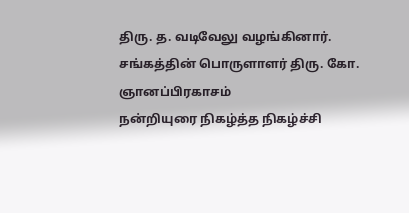திரு. த. வடிவேலு வழங்கினார்.
சங்கத்தின் பொருளாளர் திரு. கோ. ஞானப்பிரகாசம்
நன்றியுரை நிகழ்த்த நிகழ்ச்சி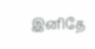இனிதே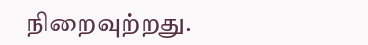நிறைவுற்றது.